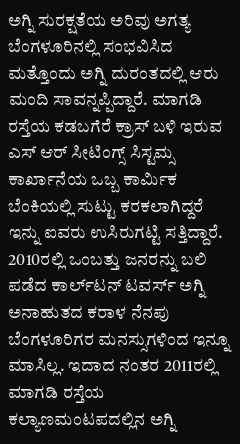ಅಗ್ನಿ ಸುರಕ್ಷತೆಯ ಅರಿವು ಅಗತ್ಯ ಬೆಂಗಳೂರಿನಲ್ಲಿ ಸಂಭವಿಸಿದ ಮತ್ತೊಂದು ಅಗ್ನಿ ದುರಂತದಲ್ಲಿ ಆರು ಮಂದಿ ಸಾವನ್ನಪ್ಪಿದ್ದಾರೆ. ಮಾಗಡಿ ರಸ್ತೆಯ ಕಡಬಗೆರೆ ಕ್ರಾಸ್ ಬಳಿ ಇರುವ ಎಸ್ ಆರ್ ಸೀಟಿಂಗ್ಸ್ ಸಿಸ್ಟಮ್ಸ ಕಾರ್ಖಾನೆಯ ಒಬ್ಬ ಕಾರ್ಮಿಕ ಬೆಂಕಿಯಲ್ಲಿ ಸುಟ್ಟು ಕರಕಲಾಗಿದ್ದರೆ ಇನ್ನು ಐವರು ಉಸಿರುಗಟ್ಟಿ ಸತ್ತಿದ್ದಾರೆ. 2010ರಲ್ಲಿ ಒಂಬತ್ತು ಜನರನ್ನು ಬಲಿ ಪಡೆದ ಕಾರ್ಲ್‌ಟನ್ ಟವರ್ಸ್ ಅಗ್ನಿ ಅನಾಹುತದ ಕರಾಳ ನೆನಪು ಬೆಂಗಳೂರಿಗರ ಮನಸ್ಸುಗಳಿಂದ ಇನ್ನೂ ಮಾಸಿಲ್ಲ. ಇದಾದ ನಂತರ 2011ರಲ್ಲಿ ಮಾಗಡಿ ರಸ್ತೆಯ ಕಲ್ಯಾಣಮಂಟಪದಲ್ಲಿನ ಅಗ್ನಿ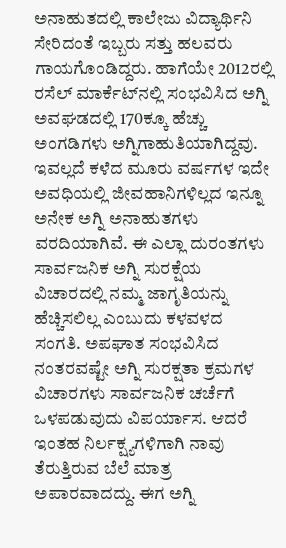ಅನಾಹುತದಲ್ಲಿ ಕಾಲೇಜು ವಿದ್ಯಾರ್ಥಿನಿ ಸೇರಿದಂತೆ ಇಬ್ಬರು ಸತ್ತು ಹಲವರು ಗಾಯಗೊಂಡಿದ್ದರು. ಹಾಗೆಯೇ 2012ರಲ್ಲಿ ರಸೆಲ್ ಮಾರ್ಕೆಟ್‌ನಲ್ಲಿ ಸಂಭವಿಸಿದ ಅಗ್ನಿ ಅವಘಡದಲ್ಲಿ 170ಕ್ಕೂ ಹೆಚ್ಚು ಅಂಗಡಿಗಳು ಅಗ್ನಿಗಾಹುತಿಯಾಗಿದ್ದವು. ಇವಲ್ಲದೆ ಕಳೆದ ಮೂರು ವರ್ಷಗಳ ಇದೇ ಅವಧಿಯಲ್ಲಿ ಜೀವಹಾನಿಗಳಿಲ್ಲದ ಇನ್ನೂ ಅನೇಕ ಅಗ್ನಿ ಅನಾಹುತಗಳು ವರದಿಯಾಗಿವೆ. ಈ ಎಲ್ಲಾ ದುರಂತಗಳು ಸಾರ್ವಜನಿಕ ಅಗ್ನಿ ಸುರಕ್ಷೆಯ ವಿಚಾರದಲ್ಲಿ ನಮ್ಮ ಜಾಗೃತಿಯನ್ನು ಹೆಚ್ಚಿಸಲಿಲ್ಲ ಎಂಬುದು ಕಳವಳದ ಸಂಗತಿ. ಅಪಘಾತ ಸಂಭವಿಸಿದ ನಂತರವಷ್ಟೇ ಅಗ್ನಿ ಸುರಕ್ಷತಾ ಕ್ರಮಗಳ ವಿಚಾರಗಳು ಸಾರ್ವಜನಿಕ ಚರ್ಚೆಗೆ ಒಳಪಡುವುದು ವಿಪರ್ಯಾಸ. ಆದರೆ ಇಂತಹ ನಿರ್ಲಕ್ಷ್ಯಗಳಿಗಾಗಿ ನಾವು ತೆರುತ್ತಿರುವ ಬೆಲೆ ಮಾತ್ರ ಅಪಾರವಾದದ್ದು. ಈಗ ಅಗ್ನಿ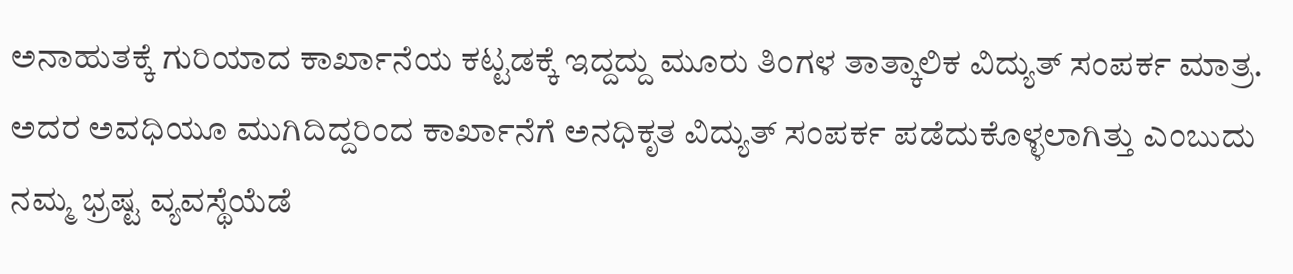ಅನಾಹುತಕ್ಕೆ ಗುರಿಯಾದ ಕಾರ್ಖಾನೆಯ ಕಟ್ಟಡಕ್ಕೆ ಇದ್ದದ್ದು ಮೂರು ತಿಂಗಳ ತಾತ್ಕಾಲಿಕ ವಿದ್ಯುತ್ ಸಂಪರ್ಕ ಮಾತ್ರ. ಅದರ ಅವಧಿಯೂ ಮುಗಿದಿದ್ದರಿಂದ ಕಾರ್ಖಾನೆಗೆ ಅನಧಿಕೃತ ವಿದ್ಯುತ್ ಸಂಪರ್ಕ ಪಡೆದುಕೊಳ್ಳಲಾಗಿತ್ತು ಎಂಬುದು ನಮ್ಮ ಭ್ರಷ್ಟ ವ್ಯವಸ್ಥೆಯೆಡೆ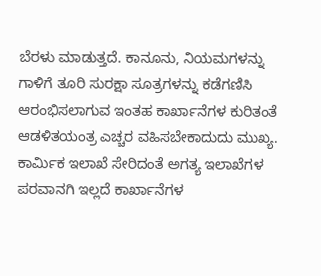ಬೆರಳು ಮಾಡುತ್ತದೆ. ಕಾನೂನು, ನಿಯಮಗಳನ್ನು ಗಾಳಿಗೆ ತೂರಿ ಸುರಕ್ಷಾ ಸೂತ್ರಗಳನ್ನು ಕಡೆಗಣಿಸಿ ಆರಂಭಿಸಲಾಗುವ ಇಂತಹ ಕಾರ್ಖಾನೆಗಳ ಕುರಿತಂತೆ ಆಡಳಿತಯಂತ್ರ ಎಚ್ಚರ ವಹಿಸಬೇಕಾದುದು ಮುಖ್ಯ. ಕಾರ್ಮಿಕ ಇಲಾಖೆ ಸೇರಿದಂತೆ ಅಗತ್ಯ ಇಲಾಖೆಗಳ ಪರವಾನಗಿ ಇಲ್ಲದೆ ಕಾರ್ಖಾನೆಗಳ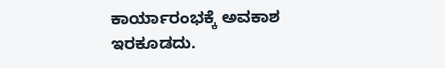ಕಾರ್ಯಾರಂಭಕ್ಕೆ ಅವಕಾಶ ಇರಕೂಡದು.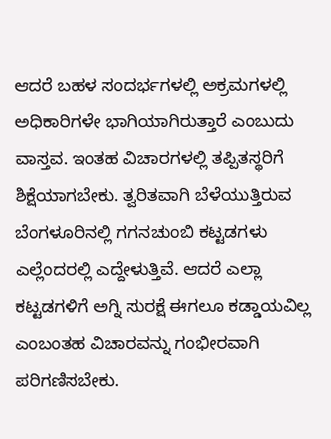ಆದರೆ ಬಹಳ ಸಂದರ್ಭಗಳಲ್ಲಿ ಅಕ್ರಮಗಳಲ್ಲಿ ಅಧಿಕಾರಿಗಳೇ ಭಾಗಿಯಾಗಿರುತ್ತಾರೆ ಎಂಬುದು ವಾಸ್ತವ. ಇಂತಹ ವಿಚಾರಗಳಲ್ಲಿ ತಪ್ಪಿತಸ್ಥರಿಗೆ ಶಿಕ್ಷೆಯಾಗಬೇಕು. ತ್ವರಿತವಾಗಿ ಬೆಳೆಯುತ್ತಿರುವ ಬೆಂಗಳೂರಿನಲ್ಲಿ ಗಗನಚುಂಬಿ ಕಟ್ಟಡಗಳು ಎಲ್ಲೆಂದರಲ್ಲಿ ಎದ್ದೇಳುತ್ತಿವೆ. ಆದರೆ ಎಲ್ಲಾ ಕಟ್ಟಡಗಳಿಗೆ ಅಗ್ನಿ ಸುರಕ್ಷೆ ಈಗಲೂ ಕಡ್ಡಾಯವಿಲ್ಲ ಎಂಬಂತಹ ವಿಚಾರವನ್ನು ಗಂಭೀರವಾಗಿ ಪರಿಗಣಿಸಬೇಕು.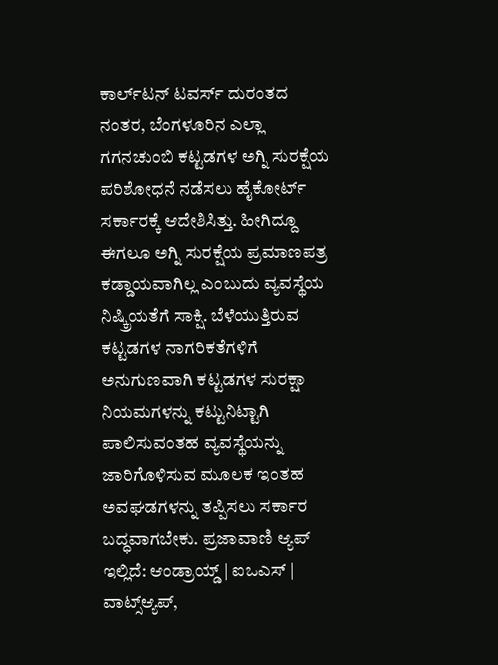ಕಾರ್ಲ್‌ಟನ್ ಟವರ್ಸ್ ದುರಂತದ ನಂತರ, ಬೆಂಗಳೂರಿನ ಎಲ್ಲಾ ಗಗನಚುಂಬಿ ಕಟ್ಟಡಗಳ ಅಗ್ನಿ ಸುರಕ್ಷೆಯ ಪರಿಶೋಧನೆ ನಡೆಸಲು ಹೈಕೋರ್ಟ್ ಸರ್ಕಾರಕ್ಕೆ ಆದೇಶಿಸಿತ್ತು. ಹೀಗಿದ್ದೂ ಈಗಲೂ ಅಗ್ನಿ ಸುರಕ್ಷೆಯ ಪ್ರಮಾಣಪತ್ರ ಕಡ್ಡಾಯವಾಗಿಲ್ಲ ಎಂಬುದು ವ್ಯವಸ್ಥೆಯ ನಿಷ್ಕ್ರಿಯತೆಗೆ ಸಾಕ್ಷಿ. ಬೆಳೆಯುತ್ತಿರುವ ಕಟ್ಟಡಗಳ ನಾಗರಿಕತೆಗಳಿಗೆ ಅನುಗುಣವಾಗಿ ಕಟ್ಟಡಗಳ ಸುರಕ್ಷಾ ನಿಯಮಗಳನ್ನು ಕಟ್ಟುನಿಟ್ಟಾಗಿ ಪಾಲಿಸುವಂತಹ ವ್ಯವಸ್ಥೆಯನ್ನು ಜಾರಿಗೊಳಿಸುವ ಮೂಲಕ ಇಂತಹ ಅವಘಡಗಳನ್ನು ತಪ್ಪಿಸಲು ಸರ್ಕಾರ ಬದ್ಧವಾಗಬೇಕು. ಪ್ರಜಾವಾಣಿ ಆ್ಯಪ್ ಇಲ್ಲಿದೆ: ಆಂಡ್ರಾಯ್ಡ್ | ಐಒಎಸ್ | ವಾಟ್ಸ್ಆ್ಯಪ್,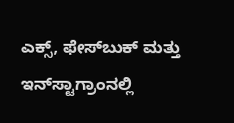ಎಕ್ಸ್, ಫೇಸ್‌ಬುಕ್ ಮತ್ತು ಇನ್‌ಸ್ಟಾಗ್ರಾಂನಲ್ಲಿ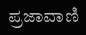ಪ್ರಜಾವಾಣಿ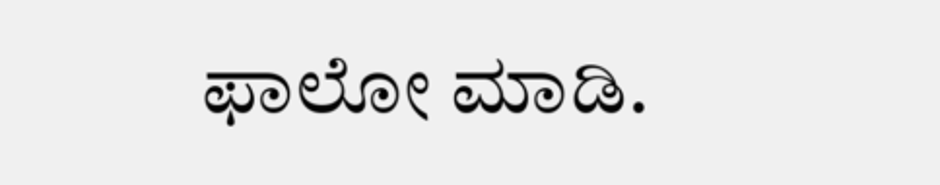ಫಾಲೋ ಮಾಡಿ.